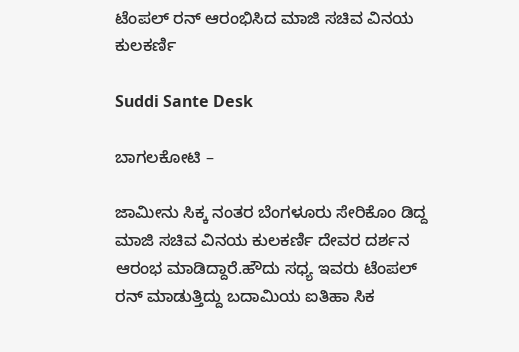ಟೆಂಪಲ್ ರನ್ ಆರಂಭಿಸಿದ ಮಾಜಿ ಸಚಿವ ವಿನಯ ಕುಲಕರ್ಣಿ

Suddi Sante Desk

ಬಾಗಲಕೋಟಿ –

ಜಾಮೀನು ಸಿಕ್ಕ ನಂತರ ಬೆಂಗಳೂರು ಸೇರಿಕೊಂ ಡಿದ್ದ ಮಾಜಿ ಸಚಿವ ವಿನಯ ಕುಲಕರ್ಣಿ ದೇವರ ದರ್ಶನ ಆರಂಭ ಮಾಡಿದ್ದಾರೆ.ಹೌದು ಸಧ್ಯ ಇವರು ಟೆಂಪಲ್ ರನ್ ಮಾಡುತ್ತಿದ್ದು ಬದಾಮಿಯ ಐತಿಹಾ ಸಿಕ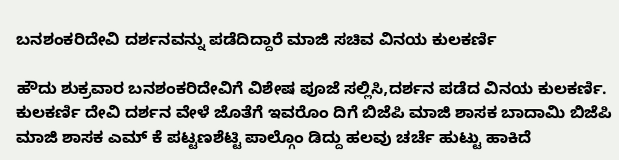ಬನಶಂಕರಿದೇವಿ ದರ್ಶನವನ್ನು ಪಡೆದಿದ್ದಾರೆ ಮಾಜಿ ಸಚಿವ ವಿನಯ ಕುಲಕರ್ಣಿ

ಹೌದು ಶುಕ್ರವಾರ ಬನಶಂಕರಿದೇವಿಗೆ ವಿಶೇಷ ಪೂಜೆ ಸಲ್ಲಿಸಿ,ದರ್ಶನ ಪಡೆದ ವಿನಯ ಕುಲಕರ್ಣಿ.
ಕುಲಕರ್ಣಿ ದೇವಿ ದರ್ಶನ ವೇಳೆ ಜೊತೆಗೆ ಇವರೊಂ ದಿಗೆ ಬಿಜೆಪಿ ಮಾಜಿ ಶಾಸಕ ಬಾದಾಮಿ ಬಿಜೆಪಿ ಮಾಜಿ ಶಾಸಕ ಎಮ್ ಕೆ ಪಟ್ಟಣಶೆಟ್ಟಿ ಪಾಲ್ಗೊಂ ಡಿದ್ದು ಹಲವು ಚರ್ಚೆ ಹುಟ್ಟು ಹಾಕಿದೆ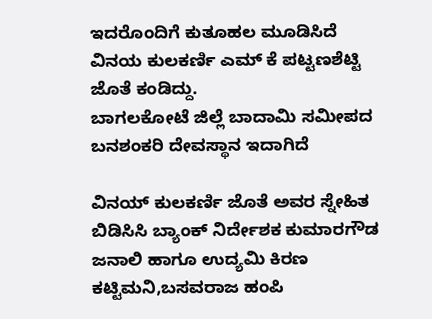ಇದರೊಂದಿಗೆ ಕುತೂಹಲ ಮೂಡಿಸಿದೆ ವಿನಯ ಕುಲಕರ್ಣಿ ಎಮ್‌ ಕೆ ಪಟ್ಟಣಶೆಟ್ಟಿ ಜೊತೆ ಕಂಡಿದ್ದು.
ಬಾಗಲಕೋಟೆ ಜಿಲ್ಲೆ ಬಾದಾಮಿ ಸಮೀಪದ ಬನಶಂಕರಿ ದೇವಸ್ಥಾ‌ನ ಇದಾಗಿದೆ

ವಿನಯ್ ಕುಲಕರ್ಣಿ ಜೊತೆ ಅವರ ಸ್ನೇಹಿತ ಬಿಡಿಸಿಸಿ ಬ್ಯಾಂಕ್ ನಿರ್ದೇಶಕ ಕುಮಾರಗೌಡ ಜನಾಲಿ ಹಾಗೂ ಉದ್ಯಮಿ ಕಿರಣ ಕಟ್ಟಿಮನಿ,ಬಸವರಾಜ ಹಂಪಿ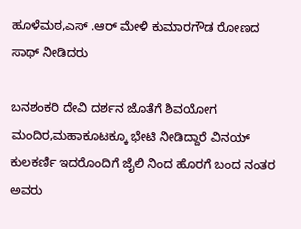ಹೂಳೆಮಠ,ಎಸ್ .ಆರ್ ಮೇಳಿ ಕುಮಾರಗೌಡ ರೋಣದ ಸಾಥ್ ನೀಡಿದರು

ಬನಶಂಕರಿ ದೇವಿ ದರ್ಶನ ಜೊತೆಗೆ ಶಿವಯೋಗ ಮಂದಿರ,ಮಹಾಕೂಟಕ್ಕೂ ಭೇಟಿ ನೀಡಿದ್ದಾರೆ ವಿನಯ್ ಕುಲಕರ್ಣಿ ಇದರೊಂದಿಗೆ ಜೈಲಿ ನಿಂದ ಹೊರಗೆ ಬಂದ ನಂತರ ಅವರು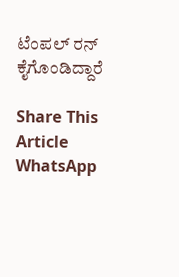ಟೆಂಪಲ್ ರನ್ ಕೈಗೊಂಡಿದ್ದಾರೆ

Share This Article
WhatsApp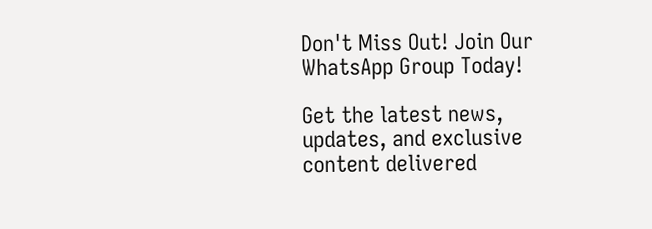Don't Miss Out! Join Our WhatsApp Group Today!

Get the latest news, updates, and exclusive content delivered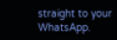straight to your WhatsApp.